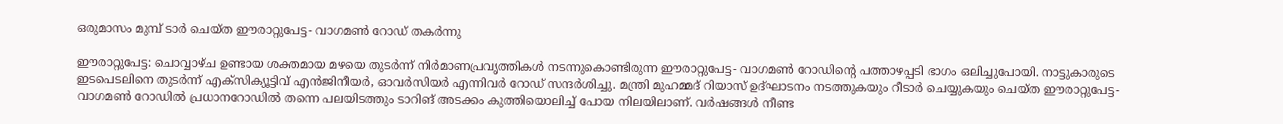ഒരുമാസം മുമ്പ് ടാർ ചെയ്ത ഈരാറ്റുപേട്ട- വാഗമൺ റോഡ് തകർന്നു

ഈരാറ്റുപേട്ട: ചൊവ്വാഴ്ച ഉണ്ടായ ശക്തമായ മഴയെ തുടർന്ന് നിർമാണപ്രവൃത്തികൾ നടന്നുകൊണ്ടിരുന്ന ഈരാറ്റുപേട്ട- വാഗമൺ റോഡിന്റെ പത്താഴപ്പടി ഭാഗം ഒലിച്ചുപോയി. നാട്ടുകാരുടെ ഇടപെടലിനെ തുടർന്ന് എക്സിക്യൂട്ടിവ് എൻജിനീയർ, ഓവർസിയർ എന്നിവർ റോഡ് സന്ദർശിച്ചു. മന്ത്രി മുഹമ്മദ് റിയാസ് ഉദ്ഘാടനം നടത്തുകയും റീടാര്‍ ചെയ്യുകയും ചെയ്ത ഈരാറ്റുപേട്ട- വാഗമണ്‍ റോഡില്‍ പ്രധാനറോഡില്‍ തന്നെ പലയിടത്തും ടാറിങ് അടക്കം കുത്തിയൊലിച്ച് പോയ നിലയിലാണ്. വര്‍ഷങ്ങള്‍ നീണ്ട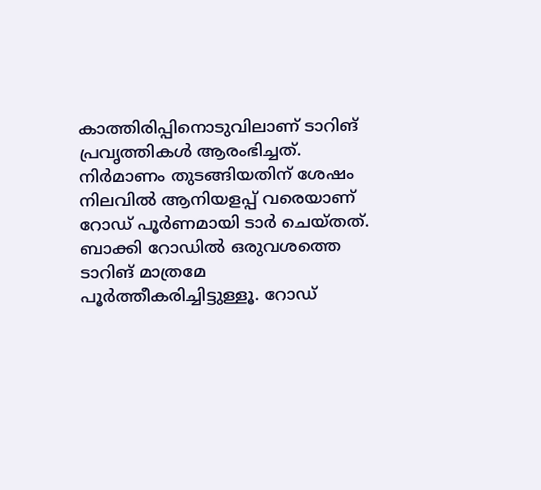കാത്തിരിപ്പിനൊടുവിലാണ് ടാറിങ് പ്രവൃത്തികൾ ആരംഭിച്ചത്. നിർമാണം തുടങ്ങിയതിന് ശേഷം നിലവില്‍ ആനിയളപ്പ് വരെയാണ് റോഡ് പൂര്‍ണമായി ടാര്‍ ചെയ്തത്. ബാക്കി റോഡില്‍ ഒരുവശത്തെ ടാറിങ് മാത്രമേ പൂര്‍ത്തീകരിച്ചിട്ടുള്ളൂ. റോഡ്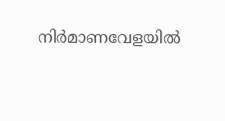നിര്‍മാണവേളയില്‍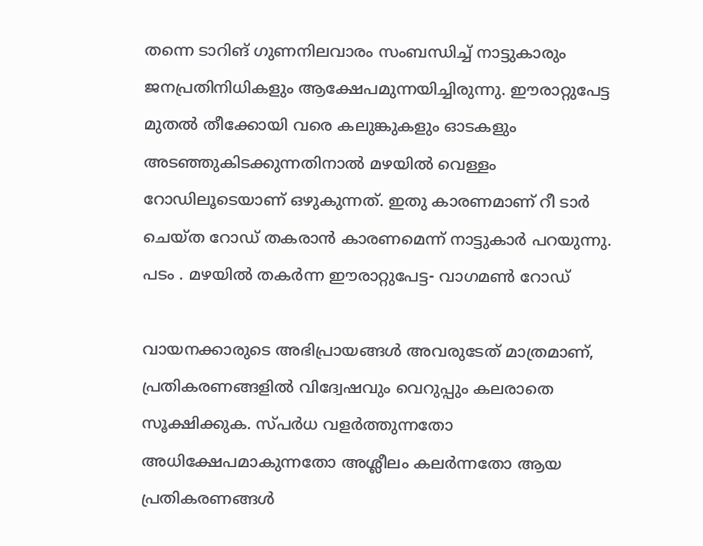തന്നെ ടാറിങ് ഗുണനിലവാരം സംബന്ധിച്ച് നാട്ടുകാരും ജനപ്രതിനിധികളും ആക്ഷേപമുന്നയിച്ചിരുന്നു. ഈരാറ്റുപേട്ട മുതൽ തീക്കോയി വരെ കലുങ്കുകളും ഓടകളും അടഞ്ഞുകിടക്കുന്നതിനാൽ മഴയില്‍ വെള്ളം റോഡിലൂടെയാണ് ഒഴുകുന്നത്. ഇതു കാരണമാണ് റീ ടാർ ചെയ്ത റോഡ് തകരാൻ കാരണമെന്ന് നാട്ടുകാർ പറയുന്നു. പടം . മഴയിൽ തകർന്ന ഈരാറ്റുപേട്ട- വാഗമൺ റോഡ്

വായനക്കാരുടെ അഭിപ്രായങ്ങള്‍ അവരുടേത് മാത്രമാണ്, പ്രതികരണങ്ങളിൽ വിദ്വേഷവും വെറുപ്പും കലരാതെ സൂക്ഷിക്കുക. സ്പർധ വളർത്തുന്നതോ അധിക്ഷേപമാകുന്നതോ അശ്ലീലം കലർന്നതോ ആയ പ്രതികരണങ്ങൾ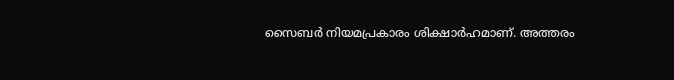സൈബർ നിയമപ്രകാരം ശിക്ഷാർഹമാണ്. അത്തരം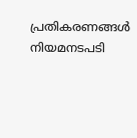പ്രതികരണങ്ങൾ നിയമനടപടി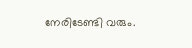നേരിടേണ്ടി വരും.